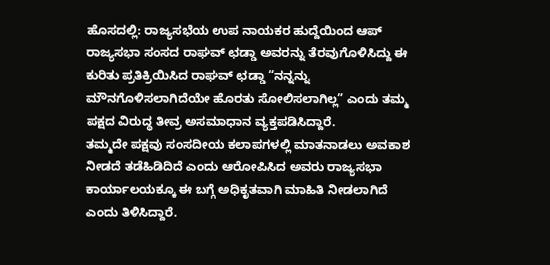ಹೊಸದಲ್ಲಿ: ರಾಜ್ಯಸಭೆಯ ಉಪ ನಾಯಕರ ಹುದ್ದೆಯಿಂದ ಆಪ್ ರಾಜ್ಯಸಭಾ ಸಂಸದ ರಾಘವ್ ಛಡ್ಡಾ ಅವರನ್ನು ತೆರವುಗೊಳಿಸಿದ್ದು ಈ ಕುರಿತು ಪ್ರತಿಕ್ರಿಯಿಸಿದ ರಾಘವ್ ಛಡ್ಡಾ “ನನ್ನನ್ನು ಮೌನಗೊಳಿಸಲಾಗಿದೆಯೇ ಹೊರತು ಸೋಲಿಸಲಾಗಿಲ್ಲ” ಎಂದು ತಮ್ಮ ಪಕ್ಷದ ವಿರುದ್ಧ ತೀವ್ರ ಅಸಮಾಧಾನ ವ್ಯಕ್ತಪಡಿಸಿದ್ದಾರೆ.
ತಮ್ಮದೇ ಪಕ್ಷವು ಸಂಸದೀಯ ಕಲಾಪಗಳಲ್ಲಿ ಮಾತನಾಡಲು ಅವಕಾಶ ನೀಡದೆ ತಡೆಹಿಡಿದಿದೆ ಎಂದು ಆರೋಪಿಸಿದ ಅವರು ರಾಜ್ಯಸಭಾ ಕಾರ್ಯಾಲಯಕ್ಕೂ ಈ ಬಗ್ಗೆ ಅಧಿಕೃತವಾಗಿ ಮಾಹಿತಿ ನೀಡಲಾಗಿದೆ ಎಂದು ತಿಳಿಸಿದ್ದಾರೆ.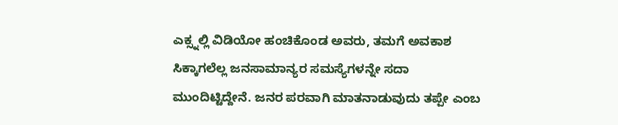ಎಕ್ಸ್ನಲ್ಲಿ ವಿಡಿಯೋ ಹಂಚಿಕೊಂಡ ಅವರು, ತಮಗೆ ಅವಕಾಶ ಸಿಕ್ಕಾಗಲೆಲ್ಲ ಜನಸಾಮಾನ್ಯರ ಸಮಸ್ಯೆಗಳನ್ನೇ ಸದಾ ಮುಂದಿಟ್ಟಿದ್ದೇನೆ. ಜನರ ಪರವಾಗಿ ಮಾತನಾಡುವುದು ತಪ್ಪೇ ಎಂಬ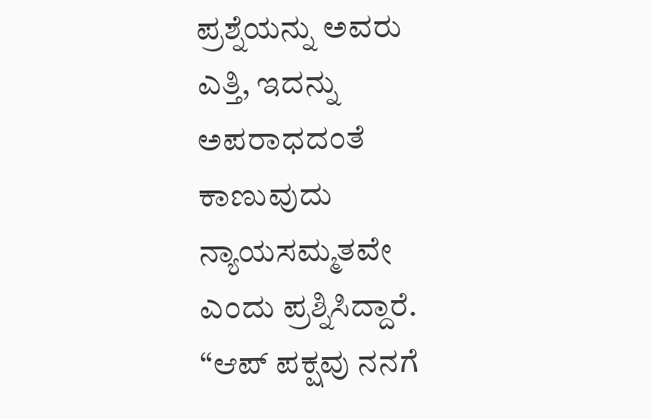ಪ್ರಶ್ನೆಯನ್ನು ಅವರು ಎತ್ತಿ, ಇದನ್ನು ಅಪರಾಧದಂತೆ ಕಾಣುವುದು ನ್ಯಾಯಸಮ್ಮತವೇ ಎಂದು ಪ್ರಶ್ನಿಸಿದ್ದಾರೆ.
“ಆಪ್ ಪಕ್ಷವು ನನಗೆ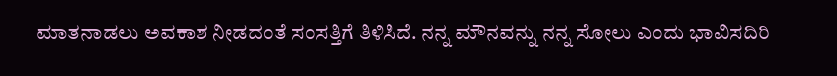ಮಾತನಾಡಲು ಅವಕಾಶ ನೀಡದಂತೆ ಸಂಸತ್ತಿಗೆ ತಿಳಿಸಿದೆ. ನನ್ನ ಮೌನವನ್ನು ನನ್ನ ಸೋಲು ಎಂದು ಭಾವಿಸದಿರಿ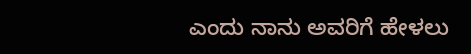ಎಂದು ನಾನು ಅವರಿಗೆ ಹೇಳಲು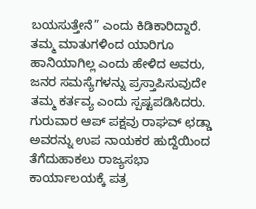ಬಯಸುತ್ತೇನೆ” ಎಂದು ಕಿಡಿಕಾರಿದ್ದಾರೆ.
ತಮ್ಮ ಮಾತುಗಳಿಂದ ಯಾರಿಗೂ ಹಾನಿಯಾಗಿಲ್ಲ ಎಂದು ಹೇಳಿದ ಅವರು, ಜನರ ಸಮಸ್ಯೆಗಳನ್ನು ಪ್ರಸ್ತಾಪಿಸುವುದೇ ತಮ್ಮ ಕರ್ತವ್ಯ ಎಂದು ಸ್ಪಷ್ಟಪಡಿಸಿದರು.
ಗುರುವಾರ ಆಪ್ ಪಕ್ಷವು ರಾಘವ್ ಛಡ್ಡಾ ಅವರನ್ನು ಉಪ ನಾಯಕರ ಹುದ್ದೆಯಿಂದ ತೆಗೆದುಹಾಕಲು ರಾಜ್ಯಸಭಾ ಕಾರ್ಯಾಲಯಕ್ಕೆ ಪತ್ರ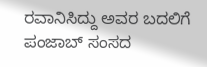ರವಾನಿಸಿದ್ದು ಅವರ ಬದಲಿಗೆ ಪಂಜಾಬ್ ಸಂಸದ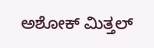ಅಶೋಕ್ ಮಿತ್ತಲ್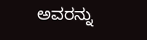ಅವರನ್ನು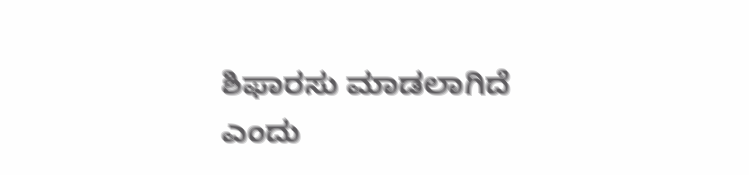ಶಿಫಾರಸು ಮಾಡಲಾಗಿದೆ ಎಂದು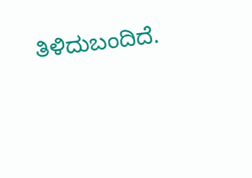ತಿಳಿದುಬಂದಿದೆ.